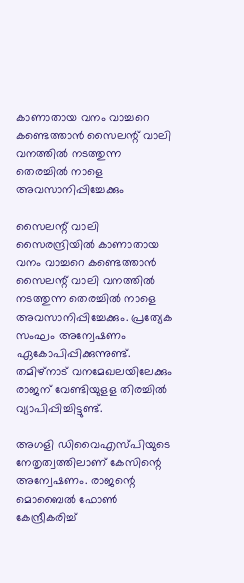കാണാതായ വനം വാച്ചറെ കണ്ടെത്താന്‍ സൈലന്റ് വാലി വനത്തില്‍ നടത്തുന്ന തെരച്ചില്‍ നാളെ അവസാനിപ്പിച്ചേക്കും

സൈലന്റ് വാലി സൈരന്ദ്രിയില്‍ കാണാതായ വനം വാച്ചറെ കണ്ടെത്താന്‍ സൈലന്റ് വാലി വനത്തില്‍ നടത്തുന്ന തെരച്ചില്‍ നാളെ അവസാനിപ്പിച്ചേക്കും. പ്രത്യേക സംഘം അന്വേഷണം ഏകോപിപ്പിക്കുന്നുണ്ട്. തമിഴ്നാട് വനമേഖലയിലേക്കും രാജന് വേണ്ടിയുളള തിരച്ചില്‍ വ്യാപിപ്പിച്ചിട്ടുണ്ട്.

അഗളി ഡിവൈഎസ്പിയുടെ നേതൃത്വത്തിലാണ് കേസിന്റെ അന്വേഷണം. രാജന്റെ മൊബൈല്‍ ഫോണ്‍ കേന്ദ്രീകരിച്ച്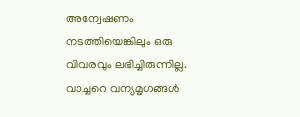അന്വേഷണം നടത്തിയെങ്കിലും ഒരു വിവരവും ലഭിച്ചിരുന്നില്ല. വാച്ചറെ വന്യമൃഗങ്ങള്‍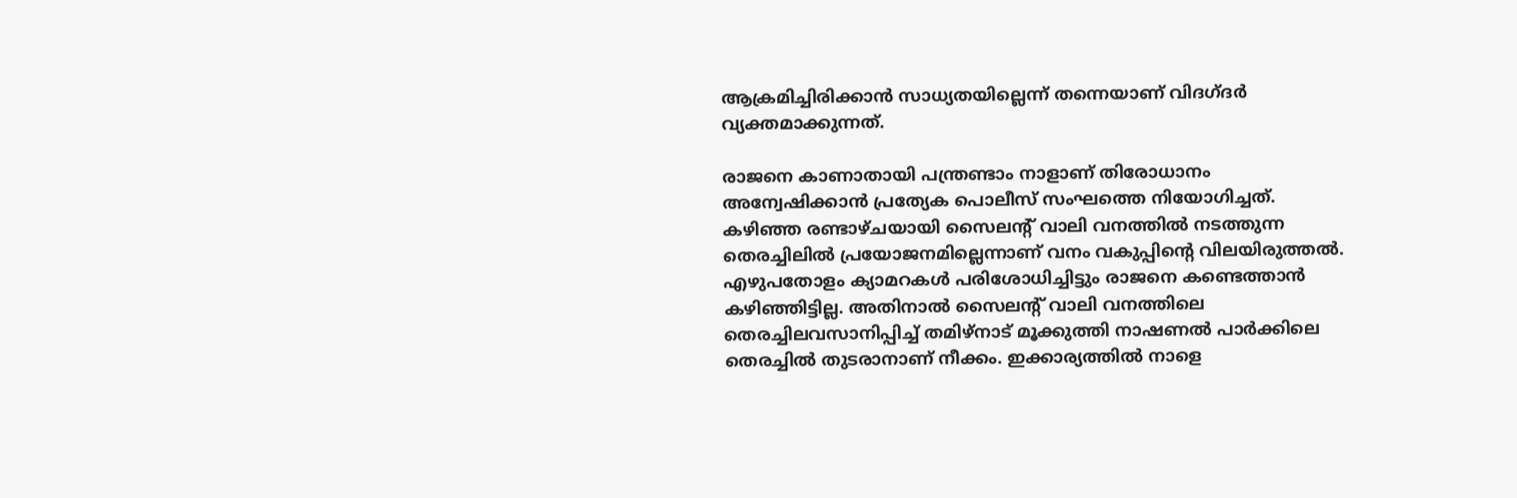ആക്രമിച്ചിരിക്കാന്‍ സാധ്യതയില്ലെന്ന് തന്നെയാണ് വിദഗ്ദര്‍ വ്യക്തമാക്കുന്നത്.

രാജനെ കാണാതായി പന്ത്രണ്ടാം നാളാണ് തിരോധാനം അന്വേഷിക്കാന്‍ പ്രത്യേക പൊലീസ് സംഘത്തെ നിയോഗിച്ചത്. കഴിഞ്ഞ രണ്ടാഴ്ചയായി സൈലന്റ് വാലി വനത്തില്‍ നടത്തുന്ന തെരച്ചിലില്‍ പ്രയോജനമില്ലെന്നാണ് വനം വകുപ്പിന്റെ വിലയിരുത്തല്‍. എഴുപതോളം ക്യാമറകള്‍ പരിശോധിച്ചിട്ടും രാജനെ കണ്ടെത്താന്‍ കഴിഞ്ഞിട്ടില്ല. അതിനാല്‍ സൈലന്റ് വാലി വനത്തിലെ തെരച്ചിലവസാനിപ്പിച്ച് തമിഴ്‌നാട് മൂക്കുത്തി നാഷണല്‍ പാര്‍ക്കിലെ തെരച്ചില്‍ തുടരാനാണ് നീക്കം. ഇക്കാര്യത്തില്‍ നാളെ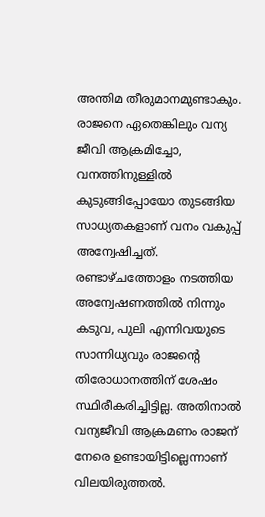അന്തിമ തീരുമാനമുണ്ടാകും. രാജനെ ഏതെങ്കിലും വന്യ ജീവി ആക്രമിച്ചോ, വനത്തിനുള്ളില്‍ കുടുങ്ങിപ്പോയോ തുടങ്ങിയ സാധ്യതകളാണ് വനം വകുപ്പ് അന്വേഷിച്ചത്. രണ്ടാഴ്ചത്തോളം നടത്തിയ അന്വേഷണത്തില്‍ നിന്നും കടുവ, പുലി എന്നിവയുടെ സാന്നിധ്യവും രാജന്റെ തിരോധാനത്തിന് ശേഷം സ്ഥിരീകരിച്ചിട്ടില്ല. അതിനാല്‍ വന്യജീവി ആക്രമണം രാജന് നേരെ ഉണ്ടായിട്ടില്ലെന്നാണ് വിലയിരുത്തല്‍.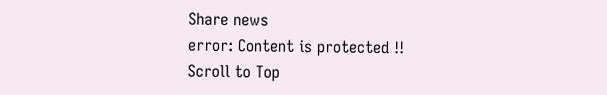Share news
error: Content is protected !!
Scroll to Top